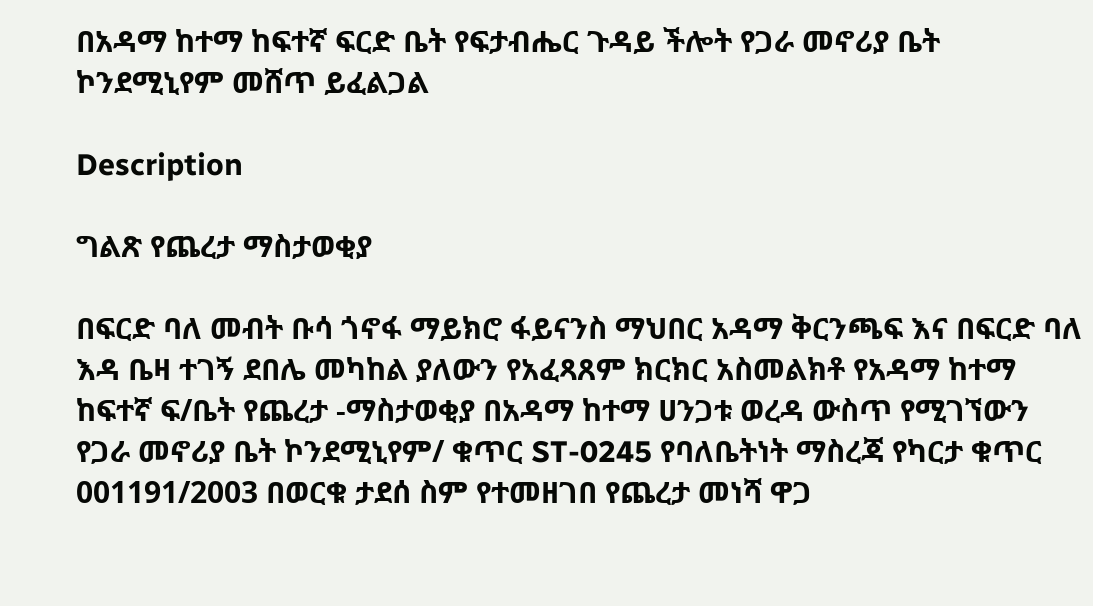በአዳማ ከተማ ከፍተኛ ፍርድ ቤት የፍታብሔር ጉዳይ ችሎት የጋራ መኖሪያ ቤት ኮንደሚኒየም መሸጥ ይፈልጋል

Description

ግልጽ የጨረታ ማስታወቂያ

በፍርድ ባለ መብት ቡሳ ጎኖፋ ማይክሮ ፋይናንስ ማህበር አዳማ ቅርንጫፍ እና በፍርድ ባለ እዳ ቤዛ ተገኝ ደበሌ መካከል ያለውን የአፈጻጸም ክርክር አስመልክቶ የአዳማ ከተማ ከፍተኛ ፍ/ቤት የጨረታ -ማስታወቂያ በአዳማ ከተማ ሀንጋቱ ወረዳ ውስጥ የሚገኘውን የጋራ መኖሪያ ቤት ኮንደሚኒየም/ ቁጥር ST-0245 የባለቤትነት ማስረጃ የካርታ ቁጥር 001191/2003 በወርቁ ታደሰ ስም የተመዘገበ የጨረታ መነሻ ዋጋ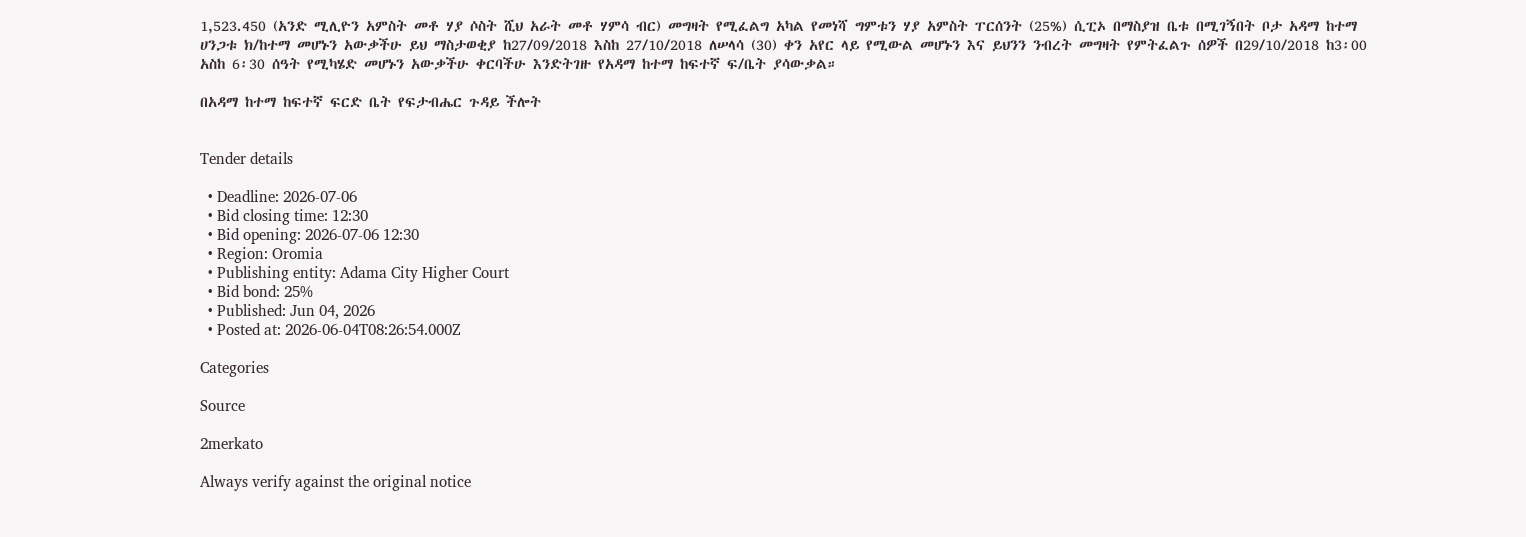1,523.450 (አንድ ሚሊዮን አምስት መቶ ሃያ ሶስት ሺህ አራት መቶ ሃምሳ ብር) መግዛት የሚፈልግ አካል የመነሻ ግምቱን ሃያ አምስት ፐርሰንት (25%) ሲፒኦ በማስያዝ ቤቱ በሚገኝበት ቦታ አዳማ ከተማ ሀንጋቱ ክ/ከተማ መሆኑን አውቃችሁ ይህ ማስታወቂያ ከ27/09/2018 እስከ 27/10/2018 ለሠላሳ (30) ቀን አየር ላይ የሚውል መሆኑን እና ይህንን ንብረት መግዛት የምትፈልጉ ሰዎች በ29/10/2018 ከ3፡00 አስከ 6፡30 ሰዓት የሚካሄድ መሆኑን አውቃችሁ ቀርባችሁ እንድትገዙ የአዳማ ከተማ ከፍተኛ ፍ/ቤት ያሳውቃል።

በአዳማ ከተማ ከፍተኛ ፍርድ ቤት የፍታብሔር ጉዳይ ችሎት


Tender details

  • Deadline: 2026-07-06
  • Bid closing time: 12:30
  • Bid opening: 2026-07-06 12:30
  • Region: Oromia
  • Publishing entity: Adama City Higher Court
  • Bid bond: 25%
  • Published: Jun 04, 2026
  • Posted at: 2026-06-04T08:26:54.000Z

Categories

Source

2merkato

Always verify against the original notice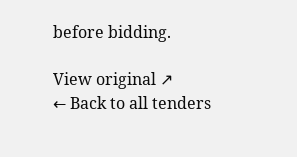before bidding.

View original ↗
← Back to all tenders